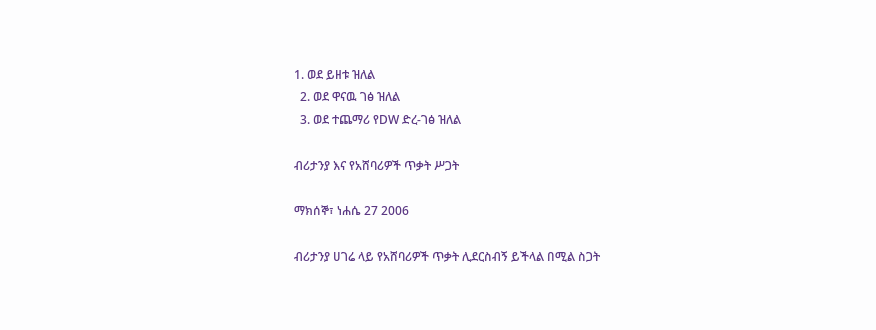1. ወደ ይዘቱ ዝለል
  2. ወደ ዋናዉ ገፅ ዝለል
  3. ወደ ተጨማሪ የDW ድረ-ገፅ ዝለል

ብሪታንያ እና የአሸባሪዎች ጥቃት ሥጋት

ማክሰኞ፣ ነሐሴ 27 2006

ብሪታንያ ሀገሬ ላይ የአሸባሪዎች ጥቃት ሊደርስብኝ ይችላል በሚል ስጋት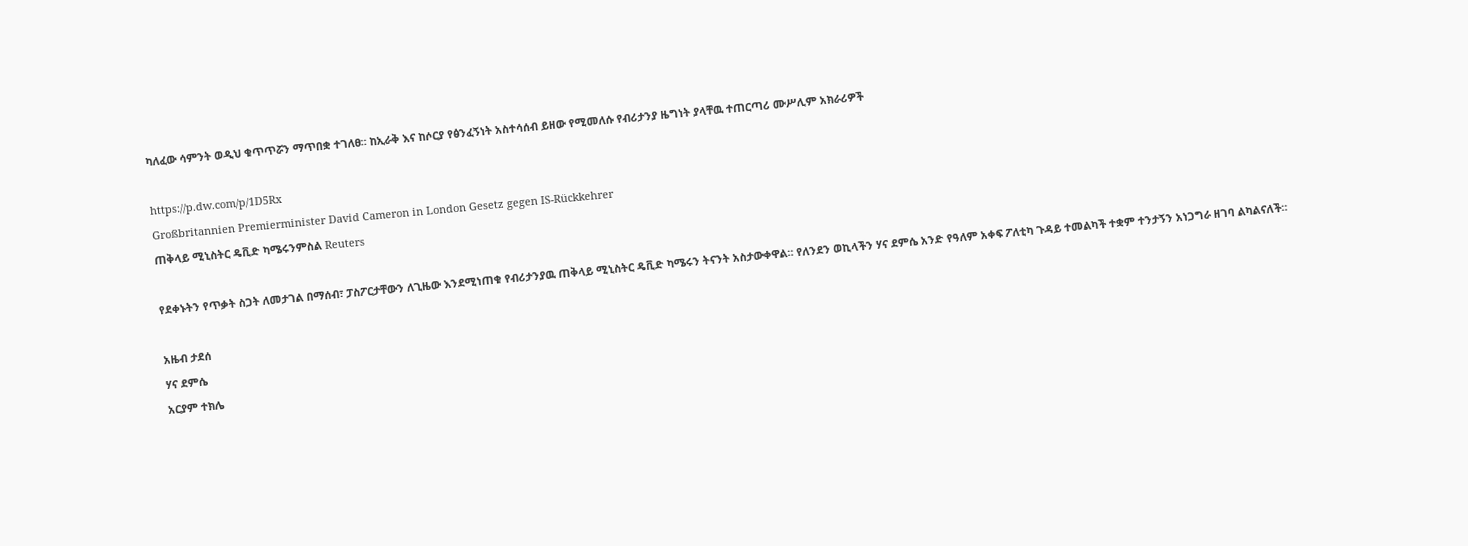ካለፈው ሳምንት ወዲህ ቁጥጥሯን ማጥበቋ ተገለፀ። ከኢራቅ እና ከሶርያ የፅንፈኝነት አስተሳሰብ ይዘው የሚመለሱ የብሪታንያ ዜግነት ያላቸዉ ተጠርጣሪ ሙሥሊም አክራሪዎች

https://p.dw.com/p/1D5Rx
Großbritannien Premierminister David Cameron in London Gesetz gegen IS-Rückkehrer
ጠቅላይ ሚኒስትር ዴቪድ ካሜሩንምስል Reuters

የደቀኑትን የጥቃት ስጋት ለመታገል በማሰብ፣ ፓስፖርታቸውን ለጊዜው እንደሚነጠቁ የብሪታንያዉ ጠቅላይ ሚኒስትር ዴቪድ ካሜሩን ትናንት አስታውቀዋል። የለንደን ወኪላችን ሃና ደምሴ አንድ የዓለም አቀፍ ፖለቲካ ጉዳይ ተመልካች ተቋም ተንታኝን አነጋግራ ዘገባ ልካልናለች።

አዜብ ታደሰ
ሃና ደምሴ
አርያም ተክሌ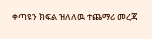ቀጣዩን ክፍል ዝለለዉ ተጨማሪ መረጃ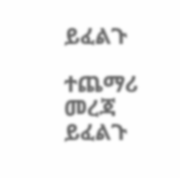ይፈልጉ

ተጨማሪ መረጃ ይፈልጉ